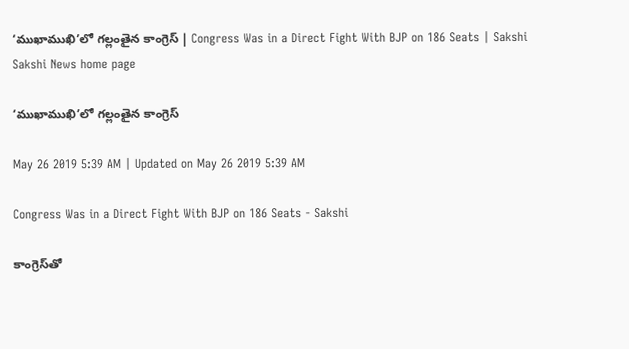‘ముఖాముఖి’లో గల్లంతైన కాంగ్రెస్‌ | Congress Was in a Direct Fight With BJP on 186 Seats | Sakshi
Sakshi News home page

‘ముఖాముఖి’లో గల్లంతైన కాంగ్రెస్‌

May 26 2019 5:39 AM | Updated on May 26 2019 5:39 AM

Congress Was in a Direct Fight With BJP on 186 Seats - Sakshi

కాంగ్రెస్‌తో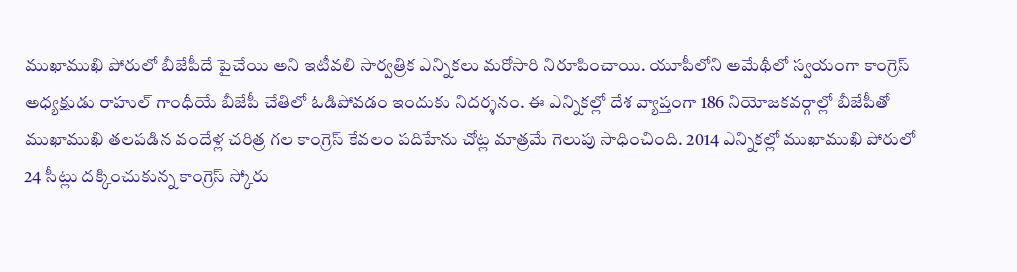ముఖాముఖి పోరులో బీజేపీదే పైచేయి అని ఇటీవలి సార్వత్రిక ఎన్నికలు మరోసారి నిరూపించాయి. యూపీలోని అమేథీలో స్వయంగా కాంగ్రెస్‌ అధ్యక్షుడు రాహుల్‌ గాంధీయే బీజేపీ చేతిలో ఓడిపోవడం ఇందుకు నిదర్శనం. ఈ ఎన్నికల్లో దేశ వ్యాప్తంగా 186 నియోజకవర్గాల్లో బీజేపీతో ముఖాముఖి తలపడిన వందేళ్ల చరిత్ర గల కాంగ్రెస్‌ కేవలం పదిహేను చోట్ల మాత్రమే గెలుపు సాధించింది. 2014 ఎన్నికల్లో ముఖాముఖి పోరులో 24 సీట్లు దక్కించుకున్న కాంగ్రెస్‌ స్కోరు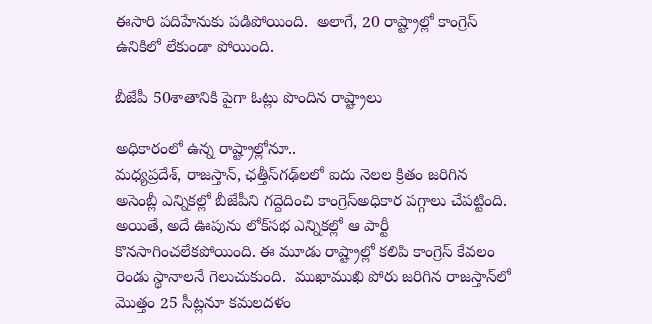ఈసారి పదిహేనుకు పడిపోయింది.  అలాగే, 20 రాష్ట్రాల్లో కాంగ్రెస్‌ ఉనికిలో లేకుండా పోయింది.

బీజేపీ 50శాతానికి పైగా ఓట్లు పొందిన రాష్ట్రాలు

అధికారంలో ఉన్న రాష్ట్రాల్లోనూ..
మధ్యప్రదేశ్, రాజస్తాన్, ఛత్తీస్‌గఢ్‌లలో ఐదు నెలల క్రితం జరిగిన అసెంబ్లీ ఎన్నికల్లో బీజేపీని గద్దెదించి కాంగ్రెస్‌అధికార పగ్గాలు చేపట్టింది. అయితే, అదే ఊపును లోక్‌సభ ఎన్నికల్లో ఆ పార్టీ కొనసాగించలేకపోయింది. ఈ మూడు రాష్ట్రాల్లో కలిపి కాంగ్రెస్‌ కేవలం రెండు స్థానాలనే గెలుచుకుంది.  ముఖాముఖి పోరు జరిగిన రాజస్తాన్‌లో మొత్తం 25 సీట్లనూ కమలదళం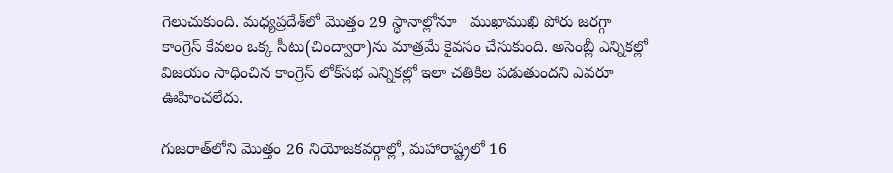గెలుచుకుంది. మధ్యప్రదేశ్‌లో మొత్తం 29 స్థానాల్లోనూ   ముఖాముఖి పోరు జరగ్గా కాంగ్రెస్‌ కేవలం ఒక్క సీటు(చింద్వారా)ను మాత్రమే కైవసం చేసుకుంది. అసెంబ్లీ ఎన్నికల్లో విజయం సాధించిన కాంగ్రెస్‌ లోక్‌సభ ఎన్నికల్లో ఇలా చతికిల పడుతుందని ఎవరూ ఊహించలేదు.

గుజరాత్‌లోని మొత్తం 26 నియోజకవర్గాల్లో, మహారాష్ట్రలో 16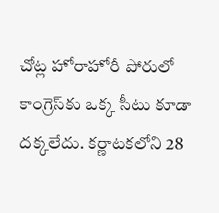చోట్ల హోరాహోరీ పోరులో కాంగ్రెస్‌కు ఒక్క సీటు కూడా దక్కలేదు. కర్ణాటకలోని 28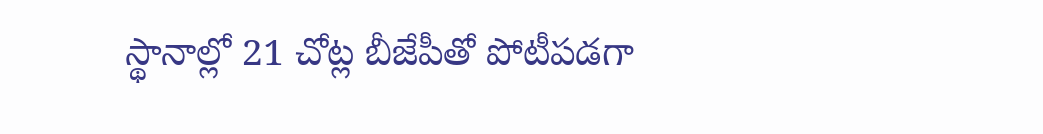స్థానాల్లో 21 చోట్ల బీజేపీతో పోటీపడగా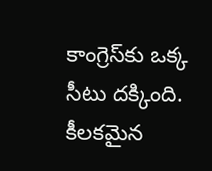కాంగ్రెస్‌కు ఒక్క సీటు దక్కింది. కీలకమైన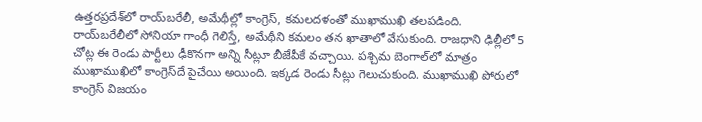ఉత్తరప్రదేశ్‌లో రాయ్‌బరేలీ, అమేథీల్లో కాంగ్రెస్, కమలదళంతో ముఖాముఖి తలపడింది. రాయ్‌బరేలీలో సోనియా గాంధీ గెలిస్తే, అమేథీని కమలం తన ఖాతాలో వేసుకుంది. రాజధాని ఢిల్లీలో 5 చోట్ల ఈ రెండు పార్టీలు ఢీకొనగా అన్ని సీట్లూ బీజేపీకే వచ్చాయి. పశ్చిమ బెంగాల్‌లో మాత్రం ముఖాముఖిలో కాంగ్రెస్‌దే పైచేయి అయింది. ఇక్కడ రెండు సీట్లు గెలుచుకుంది. ముఖాముఖి పోరులో కాంగ్రెస్‌ విజయం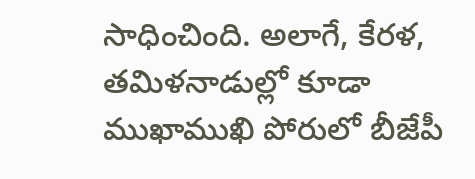సాధించింది. అలాగే, కేరళ, తమిళనాడుల్లో కూడా ముఖాముఖి పోరులో బీజేపీ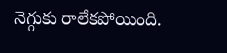నెగ్గుకు రాలేకపోయింది.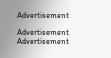Advertisement

Advertisement
Advertisement